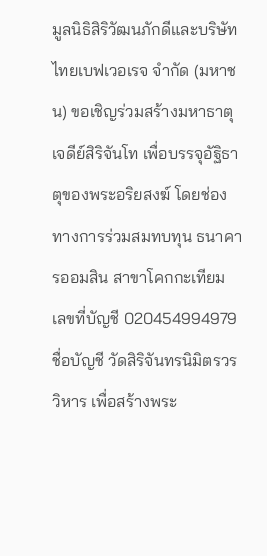มูลนิธิสิริวัฒนภักดีและบริษัท ไทยเบฟเวอเรจ จำกัด (มหาชน) ขอเชิญร่วมสร้างมหาธาตุเจดีย์สิริจันโท เพื่อบรรจุอัฐิธาตุของพระอริยสงฆ์ โดยช่องทางการร่วมสมทบทุน ธนาคารออมสิน สาขาโคกกะเทียม เลขที่บัญชี 020454994979 ชื่อบัญชี วัดสิริจันทรนิมิตรวรวิหาร เพื่อสร้างพระ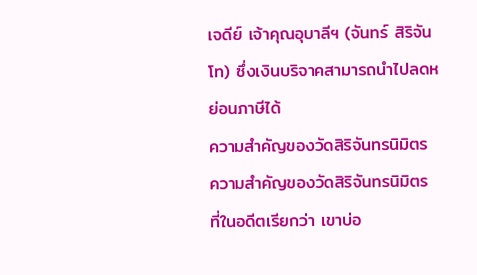เจดีย์ เจ้าคุณอุบาลีฯ (จันทร์ สิริจันโท) ซึ่งเงินบริจาคสามารถนำไปลดหย่อนภาษีได้
ความสำคัญของวัดสิริจันทรนิมิตร
ความสำคัญของวัดสิริจันทรนิมิตร ที่ในอดีตเรียกว่า เขาบ่อ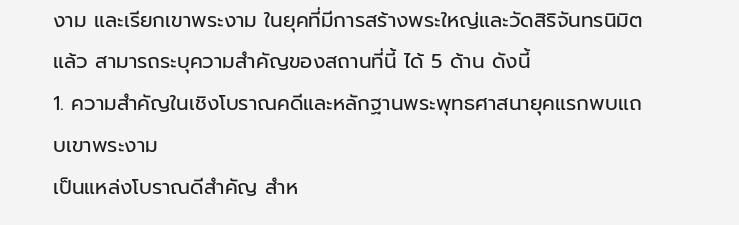งาม และเรียกเขาพระงาม ในยุคที่มีการสร้างพระใหญ่และวัดสิริจันทรนิมิตแล้ว สามารถระบุความสำคัญของสถานที่นี้ ได้ 5 ด้าน ดังนี้
1. ความสำคัญในเชิงโบราณคดีและหลักฐานพระพุทธศาสนายุคแรกพบแถบเขาพระงาม
เป็นแหล่งโบราณดีสำคัญ สำห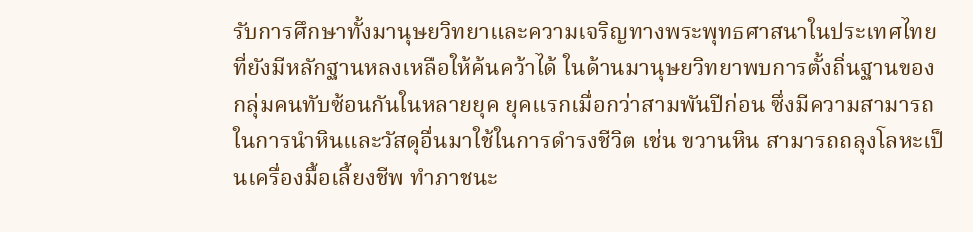รับการศึกษาทั้งมานุษยวิทยาและความเจริญทางพระพุทธศาสนาในประเทศไทย ที่ยังมีหลักฐานหลงเหลือให้ค้นคว้าได้ ในด้านมานุษยวิทยาพบการตั้งถิ่นฐานของกลุ่มคนทับซ้อนกันในหลายยุค ยุคแรกเมื่อกว่าสามพันปีก่อน ซึ่งมีความสามารถในการนำหินและวัสดุอื่นมาใช้ในการดำรงชีวิต เช่น ขวานหิน สามารถถลุงโลหะเป็นเครื่องมื้อเลี้ยงชีพ ทำภาชนะ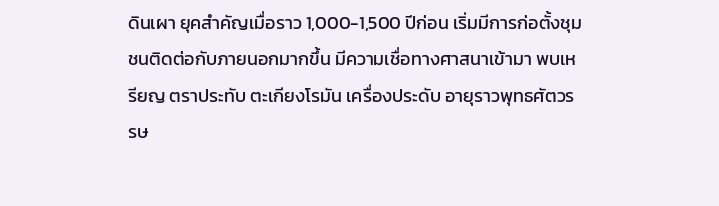ดินเผา ยุคสำคัญเมื่อราว 1,000-1,500 ปีก่อน เริ่มมีการก่อตั้งชุมชนติดต่อกับภายนอกมากขึ้น มีความเชื่อทางศาสนาเข้ามา พบเหรียญ ตราประทับ ตะเกียงโรมัน เครื่องประดับ อายุราวพุทธศัตวรรษ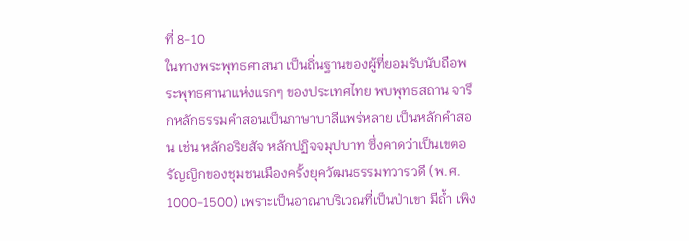ที่ 8-10
ในทางพระพุทธศาสนา เป็นถิ่นฐานของผู้ที่ยอมรับนับถือพระพุทธศานาแห่งแรกๆ ของประเทศไทย พบพุทธสถาน จารึกหลักธรรมคำสอนเป็นภาษาบาลีแพร่หลาย เป็นหลักคำสอน เช่น หลักอริยสัจ หลักปฏิจจมุปบาท ซึ่งคาดว่าเป็นเขตอรัญญิกของชุมชนเมืองครั้งยุควัฒนธรรมทวารวดี (พ.ศ. 1000-1500) เพราะเป็นอาณาบริเวณที่เป็นป่าเขา มีถ้ำ เพิง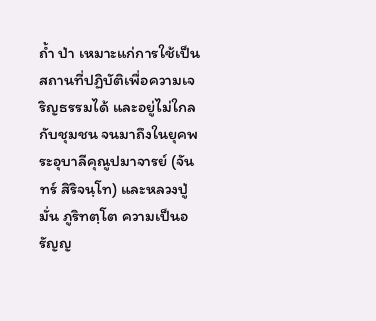ถ้ำ ป่า เหมาะแก่การใช้เป็นสถานที่ปฏิบัติเพื่อความเจริญธรรมได้ และอยู่ไม่ใกลกับชุมชน จนมาถึงในยุคพระอุบาลีคุณูปมาจารย์ (จันทร์ สิริจนฺโท) และหลวงปู่มั่น ภูริทตฺโต ความเป็นอรัญญ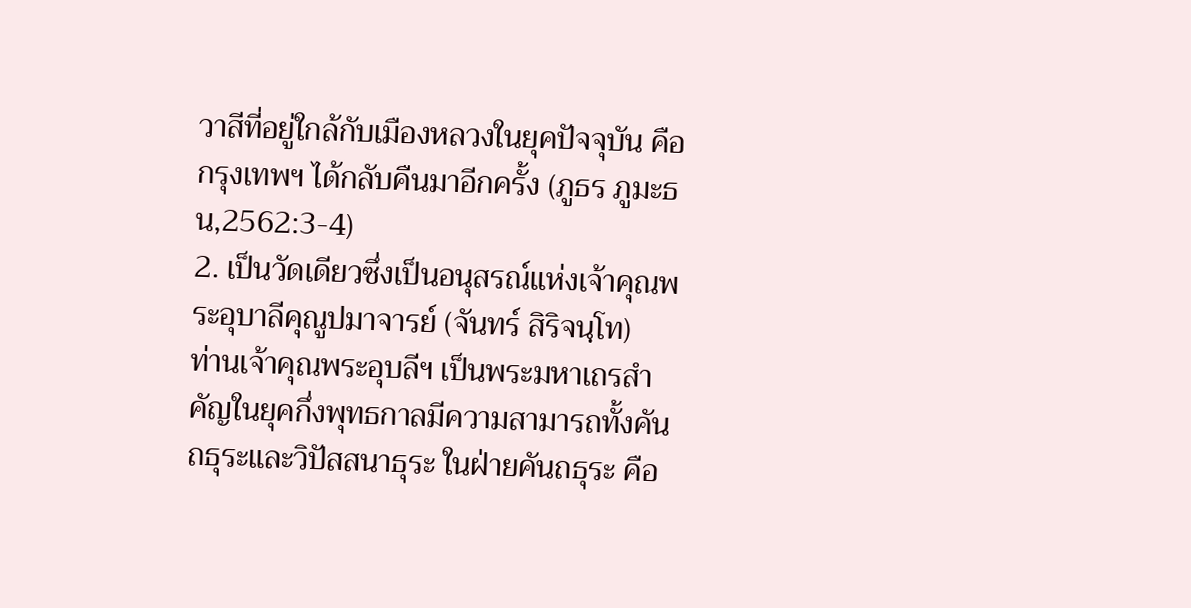วาสีที่อยู่ใกล้กับเมืองหลวงในยุคปัจจุบัน คือ กรุงเทพฯ ได้กลับคืนมาอีกครั้ง (ภูธร ภูมะธน,2562:3-4)
2. เป็นวัดเดียวซึ่งเป็นอนุสรณ์แห่งเจ้าคุณพระอุบาลีคุณูปมาจารย์ (จันทร์ สิริจนฺโท)
ท่านเจ้าคุณพระอุบลีฯ เป็นพระมหาเถรสำคัญในยุคกึ่งพุทธกาลมีความสามารถทั้งคันถธุระและวิปัสสนาธุระ ในฝ่ายคันถธุระ คือ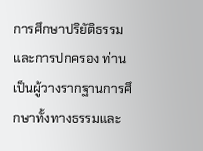การศึกษาปริยัติธรรมและการปกครอง ท่านเป็นผู้วางรากฐานการศึกษาทั้งทางธรรมและ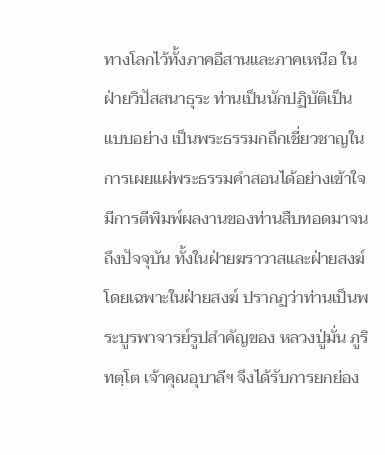ทางโลกไว้ทั้งภาคอีสานและภาคเหนือ ในฝ่ายวิปัสสนาธุระ ท่านเป็นนักปฏิบัติเป็นแบบอย่าง เป็นพระธรรมกถึกเชี่ยวชาญในการเผยแผ่พระธรรมคำสอนได้อย่างเข้าใจ มีการตีพิมพ์ผลงานของท่านสืบทอดมาจนถึงปัจจุบัน ทั้งในฝ่ายฆราวาสและฝ่ายสงฆ์ โดยเฉพาะในฝ่ายสงฆ์ ปรากฏว่าท่านเป็นพระบูรพาจารย์รูปสำคัญของ หลวงปู่มั่น ภูริทตฺโต เจ้าคุณอุบาลีฯ จึงได้รับการยกย่อง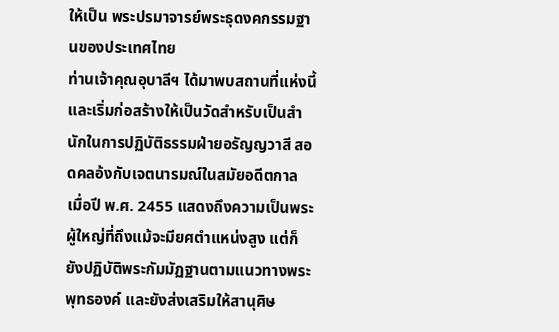ให้เป็น พระปรมาจารย์พระธุดงคกรรมฐานของประเทศไทย
ท่านเจ้าคุณอุบาลีฯ ได้มาพบสถานที่แห่งนี้และเริ่มก่อสร้างให้เป็นวัดสำหรับเป็นสำนักในการปฏิบัติธรรมฝ่ายอรัญญวาสี สอดคลอ้งกับเจตนารมณ์ในสมัยอดีตกาล เมื่อปี พ.ศ. 2455 แสดงถึงความเป็นพระผู้ใหญ่ที่ถึงแม้จะมียศตำแหน่งสูง แต่ก็ยังปฏิบัติพระกัมมัฏฐานตามแนวทางพระพุทธองค์ และยังส่งเสริมให้สานุศิษ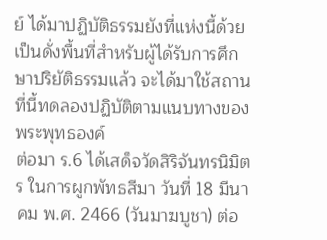ย์ ได้มาปฏิบัติธรรมยังที่แห่งนี้ด้วย เป็นดั่งพื้นที่สำหรับผู้ได้รับการศึกษาปริยัติธรรมแล้ว จะได้มาใช้สถานที่นี้ทดลองปฏิบัติตามแนบทางของพระพุทธองค์
ต่อมา ร.6 ได้เสด็จวัดสิริจันทรนิมิตร ในการผูกพัทธสีมา วันที่ 18 มีนาคม พ.ศ. 2466 (วันมาฆบูชา) ต่อ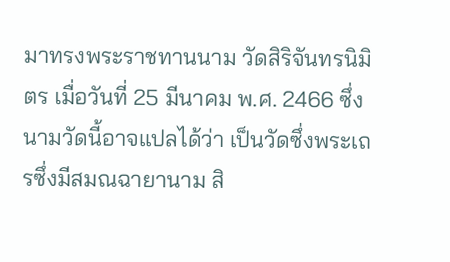มาทรงพระราชทานนาม วัดสิริจันทรนิมิตร เมื่อวันที่ 25 มีนาคม พ.ศ. 2466 ซึ่งนามวัดนี้อาจแปลได้ว่า เป็นวัดซึ่งพระเถรซึ่งมีสมณฉายานาม สิ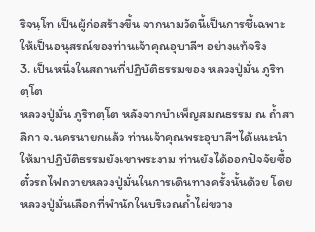ริจนฺโท เป็นผู้ก่อสร้างขึ้น จากนามวัดนี้เป็นการชี้เฉพาะให้เป็นอนุสรณ์ของท่านเจ้าคุณอุบาลีฯ อย่างแท้จริง
3. เป็นหนึ่งในสถานที่ปฏิบัติธรรมของ หลวงปู่มั่น ภูริทตฺโต
หลวงปู่มั่น ภูริทตฺโต หลังจากบำเพ็ญสมณธรรม ณ ถ้ำสาลิกา จ.นครนายกแล้ว ท่านเจ้าคุณพระอุบาลีฯได้แนะนำให้มาปฏิบัติธรรมยังเขาพระงาม ท่านยังได้ออกปัจจัยซื้อตั๋วรถไฟถวายหลวงปู่มั่นในการเดินทางครั้งนั้นด้วย โดยหลวงปู่มั่นเลือกที่พำนักในบริเวณถ้ำไผ่ขวาง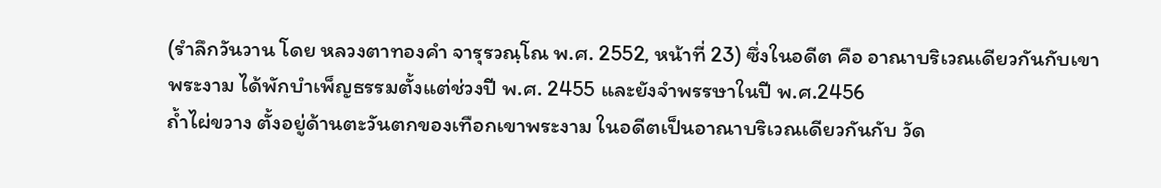(รำลึกวันวาน โดย หลวงตาทองคำ จารุรวณฺโณ พ.ศ. 2552, หน้าที่ 23) ซึ่งในอดีต คือ อาณาบริเวณเดียวกันกับเขาพระงาม ได้พักบำเพ็ญธรรมตั้งแต่ช่วงปี พ.ศ. 2455 และยังจำพรรษาในปี พ.ศ.2456
ถ้ำไผ่ขวาง ตั้งอยู่ด้านตะวันตกของเทือกเขาพระงาม ในอดีตเป็นอาณาบริเวณเดียวกันกับ วัด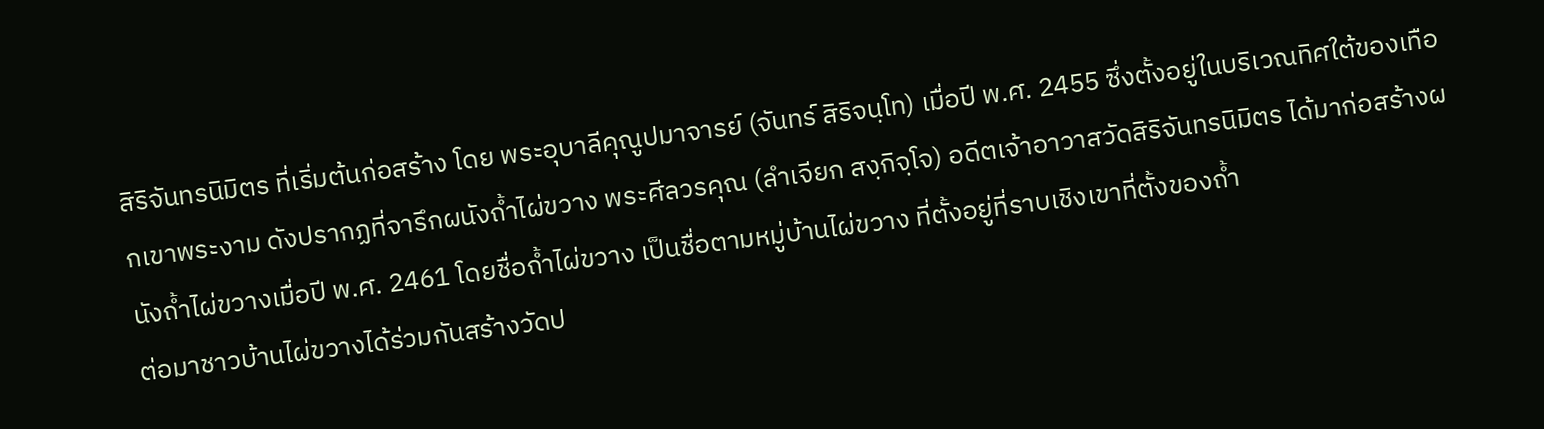สิริจันทรนิมิตร ที่เริ่มต้นก่อสร้าง โดย พระอุบาลีคุณูปมาจารย์ (จันทร์ สิริจนฺโท) เมื่อปี พ.ศ. 2455 ซึ่งตั้งอยู่ในบริเวณทิศใต้ของเทือกเขาพระงาม ดังปรากฏที่จารึกผนังถ้ำไผ่ขวาง พระศีลวรคุณ (ลำเจียก สงฺกิจฺโจ) อดีตเจ้าอาวาสวัดสิริจันทรนิมิตร ได้มาก่อสร้างผนังถ้ำไผ่ขวางเมื่อปี พ.ศ. 2461 โดยชื่อถ้ำไผ่ขวาง เป็นชื่อตามหมู่บ้านไผ่ขวาง ที่ตั้งอยู่ที่ราบเชิงเขาที่ตั้งของถ้ำ
ต่อมาชาวบ้านไผ่ขวางได้ร่วมกันสร้างวัดป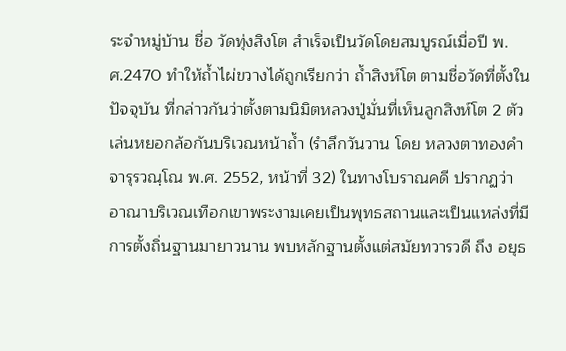ระจำหมู่บ้าน ชื่อ วัดทุ่งสิงโต สำเร็จเป็นวัดโดยสมบูรณ์เมื่อปี พ.ศ.2470 ทำให้ถ้ำไผ่ขวางได้ถูกเรียกว่า ถ้ำสิงห์โต ตามชื่อวัดที่ตั้งในปัจจุบัน ที่กล่าวกันว่าตั้งตามนิมิตหลวงปู่มั่นที่เห็นลูกสิงห์โต 2 ตัวเล่นหยอกล้อกันบริเวณหน้าถ้ำ (รำลึกวันวาน โดย หลวงตาทองคำ จารุรวณฺโณ พ.ศ. 2552, หน้าที่ 32) ในทางโบราณคดี ปรากฏว่า อาณาบริเวณเทือกเขาพระงามเคยเป็นพุทธสถานและเป็นแหล่งที่มีการตั้งถิ่นฐานมายาวนาน พบหลักฐานตั้งแต่สมัยทวารวดี ถึง อยุธ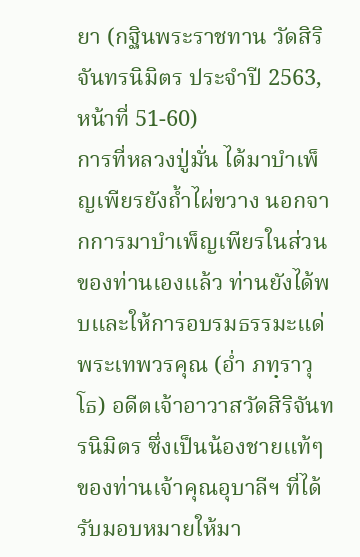ยา (กฐินพระราชทาน วัดสิริจันทรนิมิตร ประจำปี 2563, หน้าที่ 51-60)
การที่หลวงปู่มั่น ได้มาบำเพ็ญเพียรยังถ้ำไผ่ขวาง นอกจากการมาบำเพ็ญเพียรในส่วนของท่านเองแล้ว ท่านยังได้พบและให้การอบรมธรรมะแด่ พระเทพวรคุณ (อ่ำ ภทฺราวุโธ) อดีตเจ้าอาวาสวัดสิริจันทรนิมิตร ซึ่งเป็นน้องชายแท้ๆ ของท่านเจ้าคุณอุบาลีฯ ที่ได้รับมอบหมายให้มา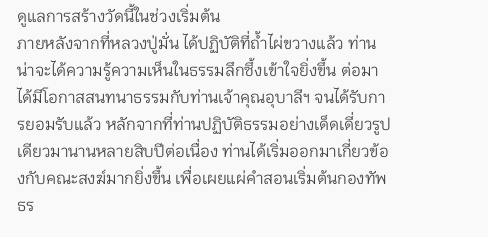ดูแลการสร้างวัดนี้ในช่วงเริ่มต้น
ภายหลังจากที่หลวงปู่มั่น ได้ปฏิบัติที่ถ้ำไผ่ขวางแล้ว ท่านน่าจะได้ความรู้ความเห็นในธรรมลึกซึ้งเข้าใจยิ่งขึ้น ต่อมาได้มีโอกาสสนทนาธรรมกับท่านเจ้าคุณอุบาลีฯ จนได้รับการยอมรับแล้ว หลักจากที่ท่านปฏิบัติธรรมอย่างเด็ดเดี่ยวรูปเดียวมานานหลายสิบปีต่อเนื่อง ท่านได้เริ่มออกมาเกี่ยวข้องกับคณะสงฆ์มากยิ่งขึ้น เพื่อเผยแผ่คำสอนเริ่มต้นกองทัพธร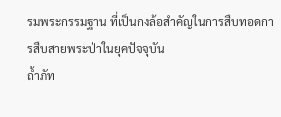รมพระกรรมฐาน ที่เป็นกงล้อสำคัญในการสืบทอดการสืบสายพระป่าในยุคปัจจุบัน
ถ้ำภัท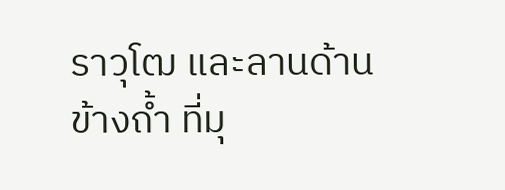ราวุโฒ และลานด้านข้างถ้ำ ที่มุ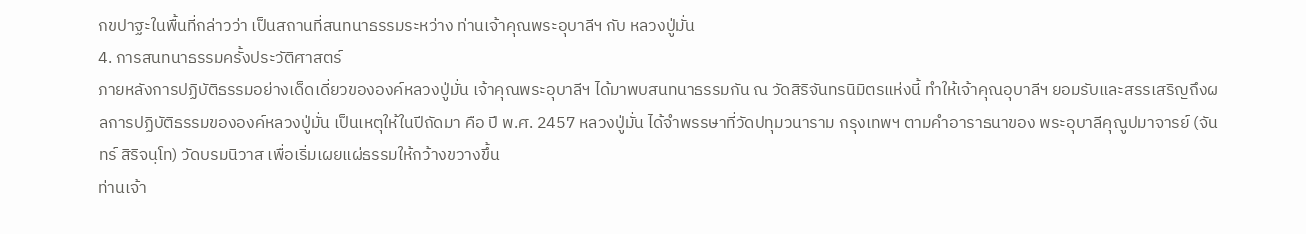กขปาฐะในพื้นที่กล่าวว่า เป็นสถานที่สนทนาธรรมระหว่าง ท่านเจ้าคุณพระอุบาลีฯ กับ หลวงปู่มั่น
4. การสนทนาธรรมครั้งประวัติศาสตร์
ภายหลังการปฏิบัติธรรมอย่างเด็ดเดี่ยวขององค์หลวงปู่มั่น เจ้าคุณพระอุบาลีฯ ได้มาพบสนทนาธรรมกัน ณ วัดสิริจันทรนิมิตรแห่งนี้ ทำให้เจ้าคุณอุบาลีฯ ยอมรับและสรรเสริญถึงผลการปฏิบัติธรรมขององค์หลวงปู่มั่น เป็นเหตุให้ในปีถัดมา คือ ปี พ.ศ. 2457 หลวงปู่มั่น ได้จำพรรษาที่วัดปทุมวนาราม กรุงเทพฯ ตามคำอาราธนาของ พระอุบาลีคุณูปมาจารย์ (จันทร์ สิริจนฺโท) วัดบรมนิวาส เพื่อเริ่มเผยแผ่ธรรมให้กว้างขวางขึ้น
ท่านเจ้า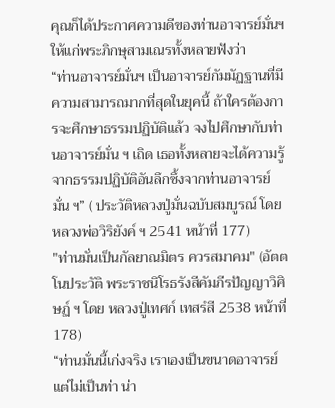คุณก็ได้ประกาศความดีของท่านอาจารย์มั่นฯ ให้แก่พระภิกษุสามเณรทั้งหลายฟังว่า
“ท่านอาจารย์มั่นฯ เป็นอาจารย์กัมมัฏฐานที่มีความสามารถมากที่สุดในยุคนี้ ถ้าใครต้องการจะศึกษาธรรมปฏิบัติแล้ว จงไปศึกษากับท่านอาจารย์มั่น ฯ เถิด เธอทั้งหลายจะได้ความรู้จากธรรมปฏิบัติอันลึกซึ้งจากท่านอาจารย์มั่น ฯ” ( ประวัติหลวงปู่มั่นฉบับสมบูรณ์ โดย หลวงพ่อวิริยังค์ ฯ 2541 หน้าที่ 177)
"ท่านมั่นเป็นกัลยาณมิตร ควรสมาคม" (อัตตโนประวัติ พระราชนิโรธรังสีคัมภีรปัญญาวิศิษฏ์ ฯ โดย หลวงปู่เทศก์ เทสรํสี 2538 หน้าที่ 178)
“ท่านมั่นนี้เก่งจริง เราเองเป็นขนาดอาจารย์ แต่ไม่เป็นท่า น่า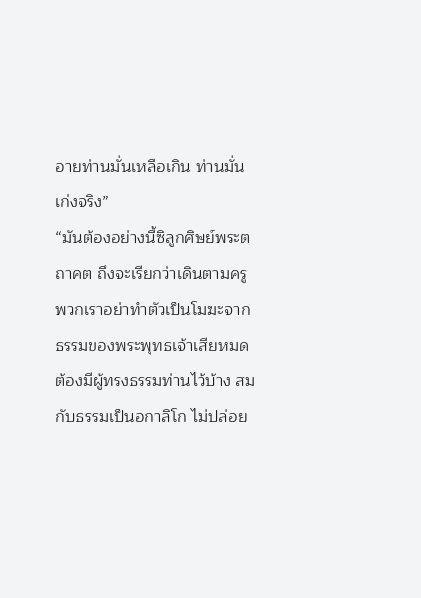อายท่านมั่นเหลือเกิน ท่านมั่นเก่งจริง”
“มันต้องอย่างนี้ซิลูกศิษย์พระตถาคต ถึงจะเรียกว่าเดินตามครู พวกเราอย่าทำตัวเป็นโมฆะจากธรรมของพระพุทธเจ้าเสียหมด ต้องมีผู้ทรงธรรมท่านไว้บ้าง สมกับธรรมเป็นอกาลิโก ไม่ปล่อย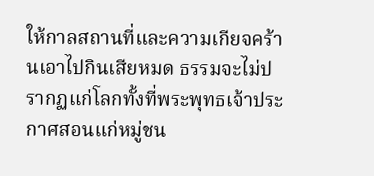ให้กาลสถานที่และความเกียจคร้านเอาไปกินเสียหมด ธรรมจะไม่ปรากฏแก่โลกทั้งที่พระพุทธเจ้าประกาศสอนแก่หมู่ชน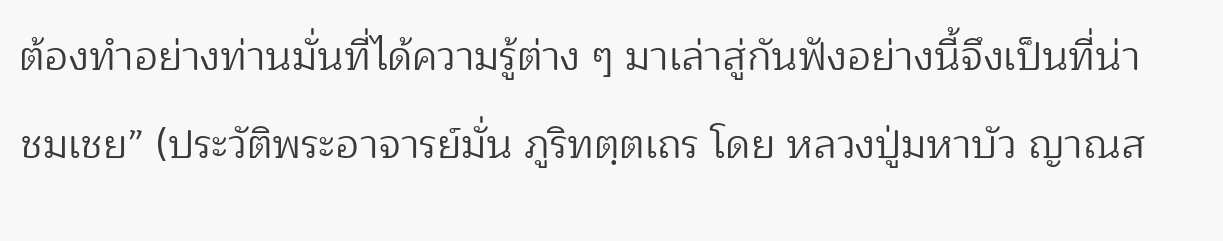ต้องทำอย่างท่านมั่นที่ได้ความรู้ต่าง ๆ มาเล่าสู่กันฟังอย่างนี้จึงเป็นที่น่าชมเชย” (ประวัติพระอาจารย์มั่น ภูริทตฺตเถร โดย หลวงปู่มหาบัว ญาณส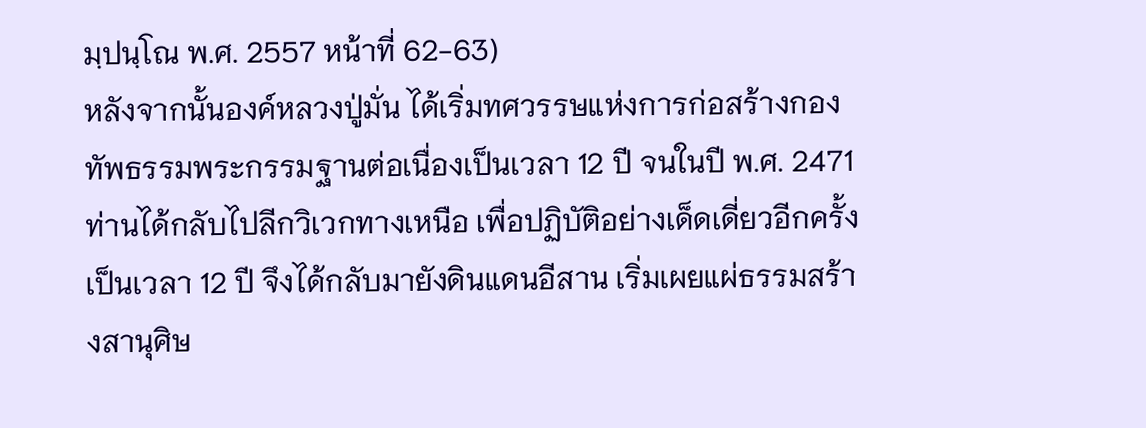มฺปนฺโณ พ.ศ. 2557 หน้าที่ 62-63)
หลังจากนั้นองค์หลวงปู่มั่น ได้เริ่มทศวรรษแห่งการก่อสร้างกองทัพธรรมพระกรรมฐานต่อเนื่องเป็นเวลา 12 ปี จนในปี พ.ศ. 2471 ท่านได้กลับไปลีกวิเวกทางเหนือ เพื่อปฏิบัติอย่างเด็ดเดี่ยวอีกครั้งเป็นเวลา 12 ปี จึงได้กลับมายังดินแดนอีสาน เริ่มเผยแผ่ธรรมสร้างสานุศิษ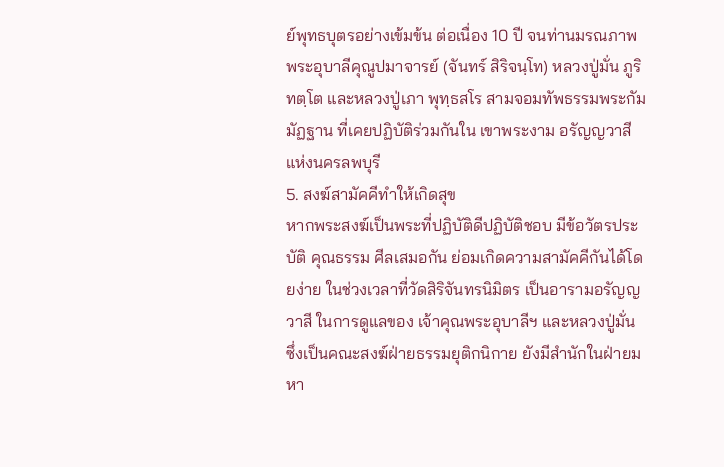ย์พุทธบุตรอย่างเข้มข้น ต่อเนื่อง 10 ปี จนท่านมรณภาพ
พระอุบาลีคุณูปมาจารย์ (จันทร์ สิริจนฺโท) หลวงปู่มั่น ภูริทตฺโต และหลวงปู่เภา พุทฺธสโร สามจอมทัพธรรมพระกัมมัฏฐาน ที่เคยปฏิบัติร่วมกันใน เขาพระงาม อรัญญวาสี แห่งนครลพบุรี
5. สงฆ์สามัคคีทำให้เกิดสุข
หากพระสงฆ์เป็นพระที่ปฏิบัติดีปฏิบัติชอบ มีข้อวัตรประบัติ คุณธรรม ศีลเสมอกัน ย่อมเกิดความสามัคคีกันได้โดยง่าย ในช่วงเวลาที่วัดสิริจันทรนิมิตร เป็นอารามอรัญญวาสี ในการดูแลของ เจ้าคุณพระอุบาลีฯ และหลวงปู่มั่น ซึ่งเป็นคณะสงฆ์ฝ่ายธรรมยุติกนิกาย ยังมีสำนักในฝ่ายมหา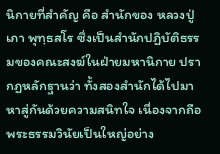นิกายที่สำคัญ คือ สำนักของ หลวงปู่เภา พุทฺธสโร ซึ่งเป็นสำนักปฏิบัติธรรมของคณะสงฆ์ในฝ่ายมหานิกาย ปรากฏหลักฐานว่า ทั้งสองสำนักได้ไปมาหาสู่กันด้วยความสนิทใจ เนื่องจากถือพระธรรมวินัยเป็นใหญ่อย่าง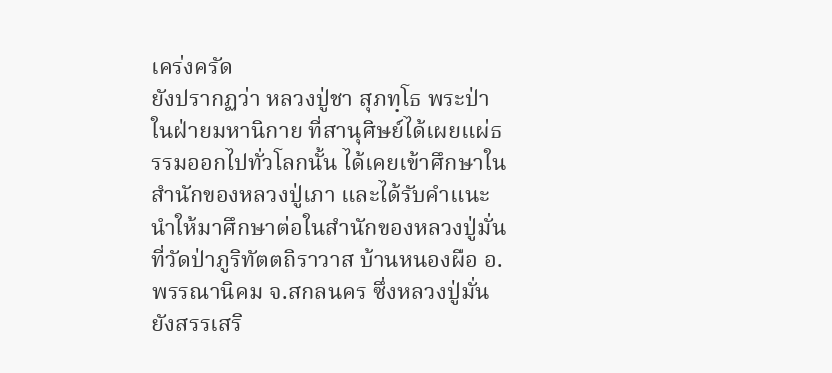เคร่งครัด
ยังปรากฏว่า หลวงปู่ชา สุภทฺโธ พระป่าในฝ่ายมหานิกาย ที่สานุศิษย์ได้เผยแผ่ธรรมออกไปทั่วโลกนั้น ได้เคยเข้าศึกษาในสำนักของหลวงปู่เภา และได้รับคำแนะนำให้มาศึกษาต่อในสำนักของหลวงปู่มั่น ที่วัดป่าภูริทัตตถิราวาส บ้านหนองผือ อ.พรรณานิคม จ.สกลนคร ซึ่งหลวงปู่มั่นยังสรรเสริ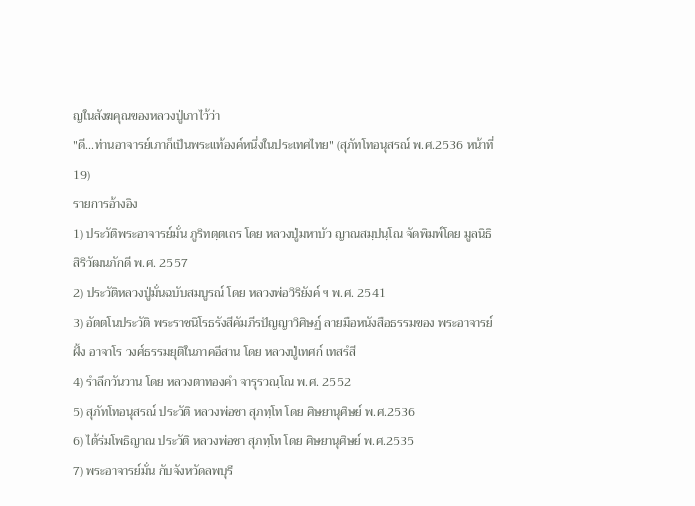ญในสังฆคุณของหลวงปู่เภาไว้ว่า
"ดี...ท่านอาจารย์เภาก็เป็นพระแท้องค์หนึ่งในประเทศไทย" (สุภัทโทอนุสรณ์ พ.ศ.2536 หน้าที่19)
รายการอ้างอิง
1) ประวัติพระอาจารย์มั่น ภูริทตฺตเถร โดย หลวงปู่มหาบัว ญาณสมฺปนฺโณ จัดพิมพ์โดย มูลนิธิสิริวัฒนภักดี พ.ศ. 2557
2) ประวัติหลวงปู่มั่นฉบับสมบูรณ์ โดย หลวงพ่อวิริยังค์ ฯ พ.ศ. 2541
3) อัตตโนประวัติ พระราชนิโรธรังสีคัมภีรปัญญาวิศิษฏ์ ลายมือหนังสือธรรมของ พระอาจารย์ฝั้ง อาจาโร วงศ์ธรรมยุติในภาคอีสาน โดย หลวงปู่เทศก์ เทสรํสี
4) รำลึกวันวาน โดย หลวงตาทองคำ จารุรวณฺโณ พ.ศ. 2552
5) สุภัทโทอนุสรณ์ ประวัติ หลวงพ่อชา สุภทฺโท โดย ศิษยานุศิษย์ พ.ศ.2536
6) ไต้ร่มโพธิญาณ ประวัติ หลวงพ่อชา สุภทฺโท โดย ศิษยานุศิษย์ พ.ศ.2535
7) พระอาจารย์มั่น กับจังหวัดลพบุรี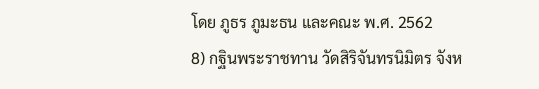โดย ภูธร ภูมะธน และคณะ พ.ศ. 2562
8) กฐินพระราชทาน วัดสิริจันทรนิมิตร จังห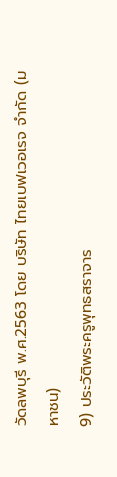วัดลพบุรี พ.ศ.2563 โดย บริษัท ไทยเบฟเวอเรจ จำกัด (มหาชน)
9) ประวัติพระครูพุทธสราจาร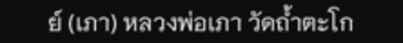ย์ (เภา) หลวงพ่อเภา วัดถ้ำตะโก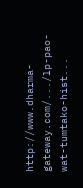http://www.dharma-gateway.com/.../lp-pao-wat-tumtako-hist...